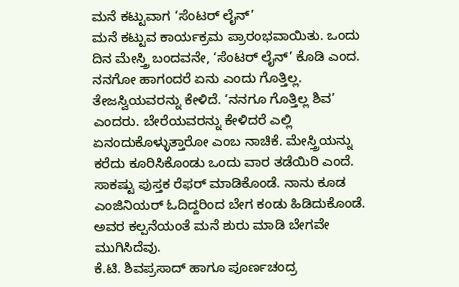ಮನೆ ಕಟ್ಟುವಾಗ ‘ಸೆಂಟರ್ ಲೈನ್’
ಮನೆ ಕಟ್ಟುವ ಕಾರ್ಯಕ್ರಮ ಪ್ರಾರಂಭವಾಯಿತು. ಒಂದು ದಿನ ಮೇಸ್ತ್ರಿ ಬಂದವನೇ, ‘ಸೆಂಟರ್ ಲೈನ್’ ಕೊಡಿ ಎಂದ.
ನನಗೋ ಹಾಗಂದರೆ ಏನು ಎಂದು ಗೊತ್ತಿಲ್ಲ. ತೇಜಸ್ವಿಯವರನ್ನು ಕೇಳಿದೆ. ‘ನನಗೂ ಗೊತ್ತಿಲ್ಲ ಶಿವ’ ಎಂದರು. ಬೇರೆಯವರನ್ನು ಕೇಳಿದರೆ ಎಲ್ಲಿ ಏನಂದುಕೊಳ್ಳುತ್ತಾರೋ ಎಂಬ ನಾಚಿಕೆ. ಮೇಸ್ತ್ರಿಯನ್ನು ಕರೆದು ಕೂರಿಸಿಕೊಂಡು ಒಂದು ವಾರ ತಡೆಯಿರಿ ಎಂದೆ. ಸಾಕಷ್ಟು ಪುಸ್ತಕ ರೆಫರ್ ಮಾಡಿಕೊಂಡೆ. ನಾನು ಕೂಡ ಎಂಜಿನಿಯರ್ ಓದಿದ್ದರಿಂದ ಬೇಗ ಕಂಡು ಹಿಡಿದುಕೊಂಡೆ. ಅವರ ಕಲ್ಪನೆಯಂತೆ ಮನೆ ಶುರು ಮಾಡಿ ಬೇಗವೇ ಮುಗಿಸಿದೆವು.
ಕೆ.ಟಿ. ಶಿವಪ್ರಸಾದ್ ಹಾಗೂ ಪೂರ್ಣಚಂದ್ರ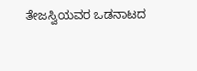ತೇಜಸ್ವಿಯವರ ಒಡನಾಟದ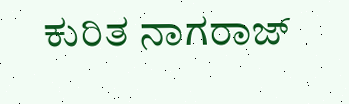ಕುರಿತ ನಾಗರಾಜ್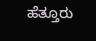ಹೆತ್ತೂರು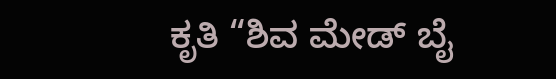ಕೃತಿ “ಶಿವ ಮೇಡ್ ಬೈ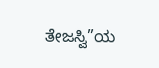ತೇಜಸ್ವಿ”ಯ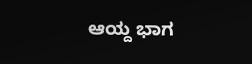ಆಯ್ದ ಭಾಗ